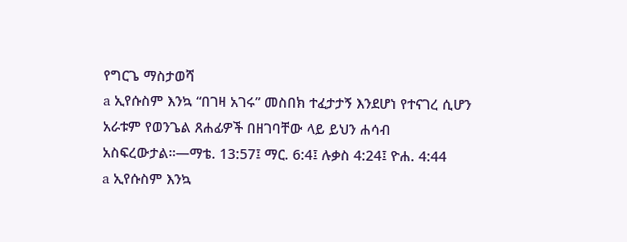የግርጌ ማስታወሻ
a ኢየሱስም እንኳ “በገዛ አገሩ” መስበክ ተፈታታኝ እንደሆነ የተናገረ ሲሆን አራቱም የወንጌል ጸሐፊዎች በዘገባቸው ላይ ይህን ሐሳብ አስፍረውታል።—ማቴ. 13:57፤ ማር. 6:4፤ ሉቃስ 4:24፤ ዮሐ. 4:44
a ኢየሱስም እንኳ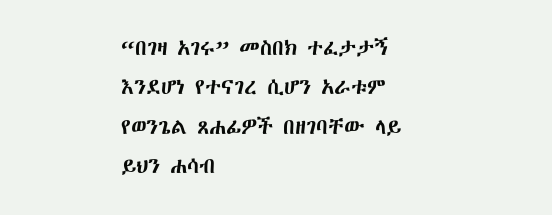“በገዛ አገሩ” መስበክ ተፈታታኝ እንደሆነ የተናገረ ሲሆን አራቱም የወንጌል ጸሐፊዎች በዘገባቸው ላይ ይህን ሐሳብ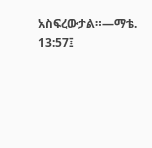አስፍረውታል።—ማቴ. 13:57፤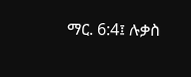ማር. 6:4፤ ሉቃስ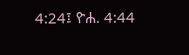4:24፤ ዮሐ. 4:44